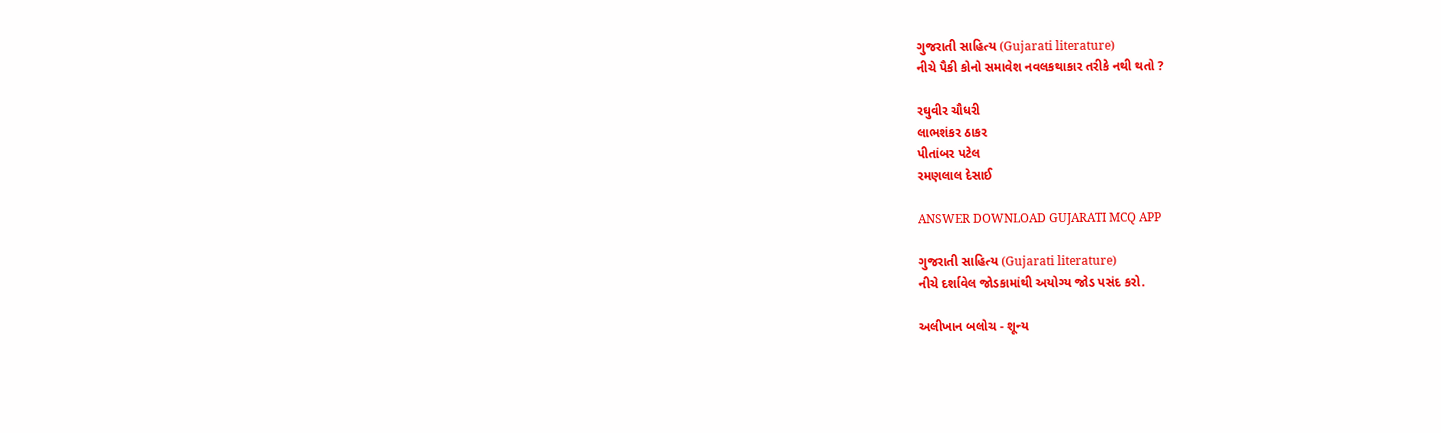ગુજરાતી સાહિત્ય (Gujarati literature)
નીચે પૈકી કોનો સમાવેશ નવલકથાકાર તરીકે નથી થતો ?

રઘુવીર ચૌધરી
લાભશંકર ઠાકર
પીતાંબર પટેલ
રમણલાલ દેસાઈ

ANSWER DOWNLOAD GUJARATI MCQ APP

ગુજરાતી સાહિત્ય (Gujarati literature)
નીચે દર્શાવેલ જોડકામાંથી અયોગ્ય જોડ પસંદ કરો.

અલીખાન બલોચ - શૂન્ય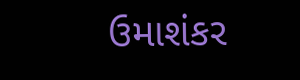ઉમાશંકર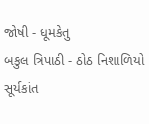જોષી - ધૂમકેતુ
બકુલ ત્રિપાઠી - ઠોઠ નિશાળિયો
સૂર્યકાંત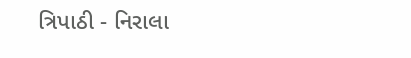ત્રિપાઠી - નિરાલા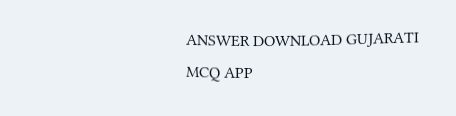ANSWER DOWNLOAD GUJARATI MCQ APP